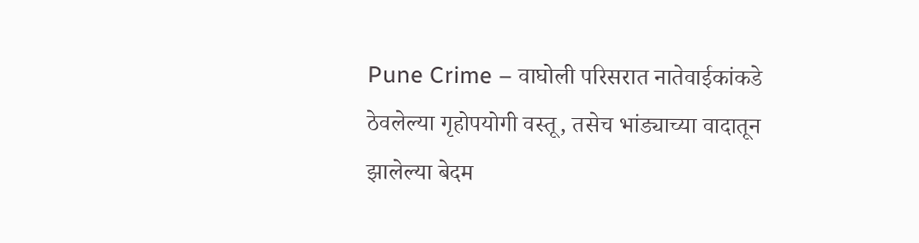Pune Crime – वाघोली परिसरात नातेवाईकांकडे ठेवलेल्या गृहोपयोगी वस्तू, तसेच भांड्याच्या वादातून झालेल्या बेदम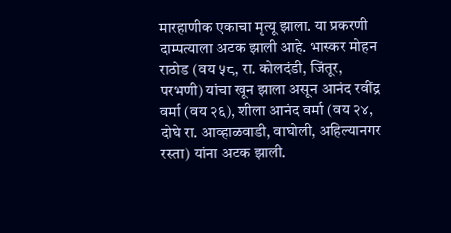मारहाणीक एकाचा मृत्यू झाला. या प्रकरणी दाम्पत्याला अटक झाली आहे. भास्कर मोहन राठोड (वय ५८, रा. कोलदंडी, जिंतूर, परभणी) यांचा खून झाला असून आनंद रवींद्र वर्मा (वय २६), शीला आनंद वर्मा (वय २४, दोघे रा. आव्हाळवाडी, वाघोली, अहिल्यानगर रस्ता) यांना अटक झाली.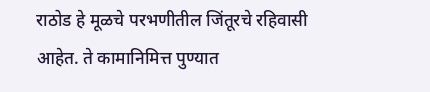राठोड हे मूळचे परभणीतील जिंतूरचे रहिवासी आहेत. ते कामानिमित्त पुण्यात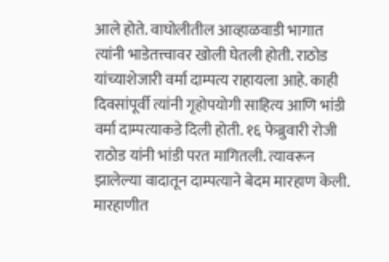आले होते. वाघोलीतील आव्हाळवाडी भागात त्यांनी भाडेतत्त्वावर खोली घेतली होती. राठोड यांच्याशेजारी वर्मा दाम्पत्य राहायला आहे. काही दिवसांपूर्वी त्यांनी गृहोपयोगी साहित्य आणि भांडी वर्मा दाम्पत्याकडे दिली होती. १६ फेब्रुवारी रोजी राठोड यांनी भांडी परत मागितली. त्यावरून झालेल्या वादातून दाम्पत्याने बेदम मारहाण केली. मारहाणीत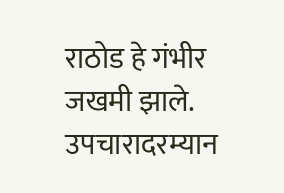राठोड हे गंभीर जखमी झाले. उपचारादरम्यान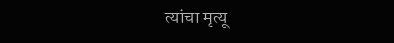त्यांचा मृत्यू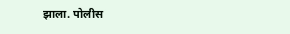झाला. पोलीस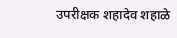उपरीक्षक शहादेव शहाळे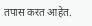तपास करत आहेत.